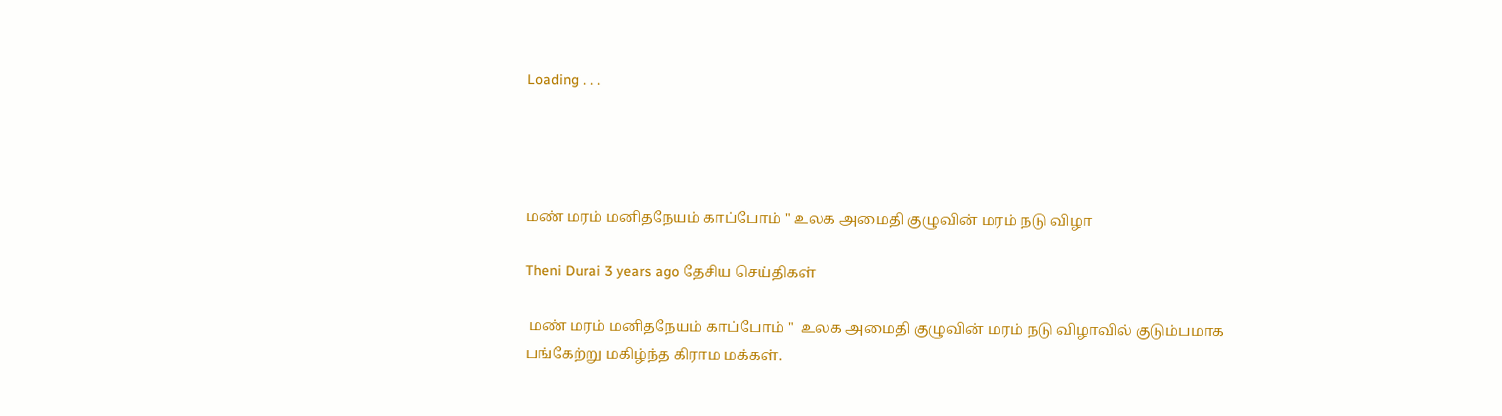Loading . . .




மண் மரம் மனிதநேயம் காப்போம் " உலக அமைதி குழுவின் மரம் நடு விழா

Theni Durai 3 years ago தேசிய செய்திகள்

 மண் மரம் மனிதநேயம் காப்போம் "  உலக அமைதி குழுவின் மரம் நடு விழாவில் குடும்பமாக பங்கேற்று மகிழ்ந்த கிராம மக்கள்.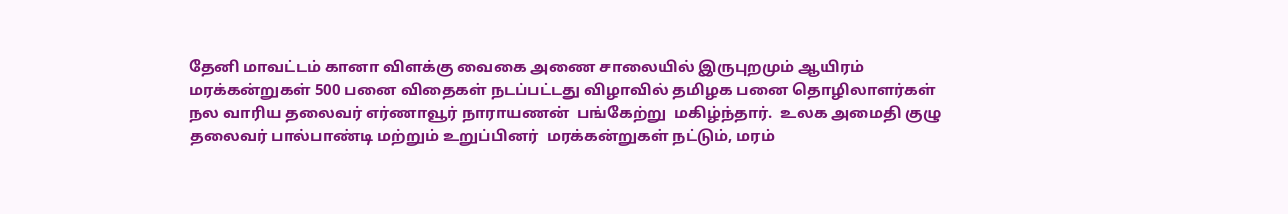தேனி மாவட்டம் கானா விளக்கு வைகை அணை சாலையில் இருபுறமும் ஆயிரம் மரக்கன்றுகள் 500 பனை விதைகள் நடப்பட்டது விழாவில் தமிழக பனை தொழிலாளர்கள் நல வாரிய தலைவர் எர்ணாவூர் நாராயணன்  பங்கேற்று  மகிழ்ந்தார்.  உலக அமைதி குழு தலைவர் பால்பாண்டி மற்றும் உறுப்பினர்  மரக்கன்றுகள் நட்டும், மரம்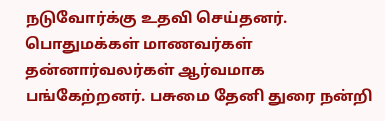நடுவோர்க்கு உதவி செய்தனர்.  பொதுமக்கள் மாணவர்கள் தன்னார்வலர்கள் ஆர்வமாக பங்கேற்றனர். பசுமை தேனி துரை நன்றி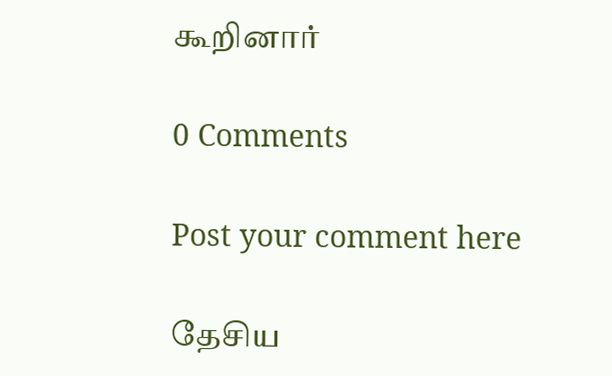கூறினார்

0 Comments

Post your comment here

தேசிய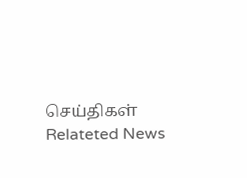செய்திகள் Relateted News